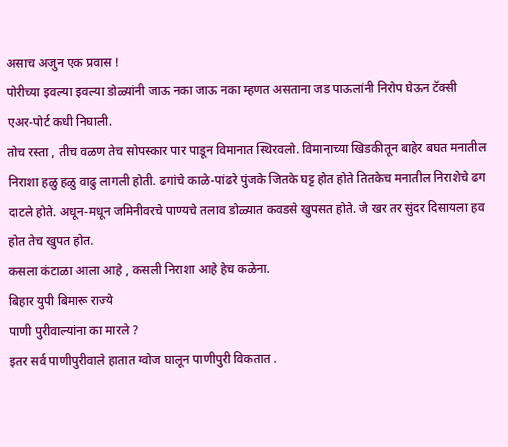असाच अजुन एक प्रवास !
पोरीच्या इवल्या इवल्या डोळ्यांनी जाऊ नका जाऊ नका म्हणत असताना जड पाऊलांनी निरोप घेऊन टॅक्सी एअर-पोर्ट कधी निघाली.
तोच रस्ता , तीच वळण तेच सोपस्कार पार पाडून विमानात स्थिरवलो. विमानाच्या खिडकीतून बाहेर बघत मनातील निराशा हळु हळु वाढु लागली होती. ढगांचे काळे-पांढरे पुंजके जितके घट्ट होत होते तितकेच मनातील निराशेचे ढग दाटले होते. अधून-मधून जमिनीवरचे पाण्यचे तलाव डोळ्यात कवडसे खुपसत होते. जे खर तर सुंदर दिसायला हव होत तेच खुपत होत.
कसला कंटाळा आला आहे , कसली निराशा आहे हेच कळेना.
बिहार युपी बिमारू राज्ये
पाणी पुरीवाल्यांना का मारले ?
इतर सर्व पाणीपुरीवाले हातात ग्वोज घालून पाणीपुरी विकतात .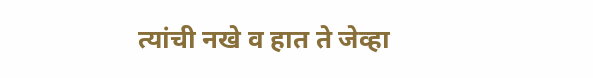त्यांची नखे व हात ते जेव्हा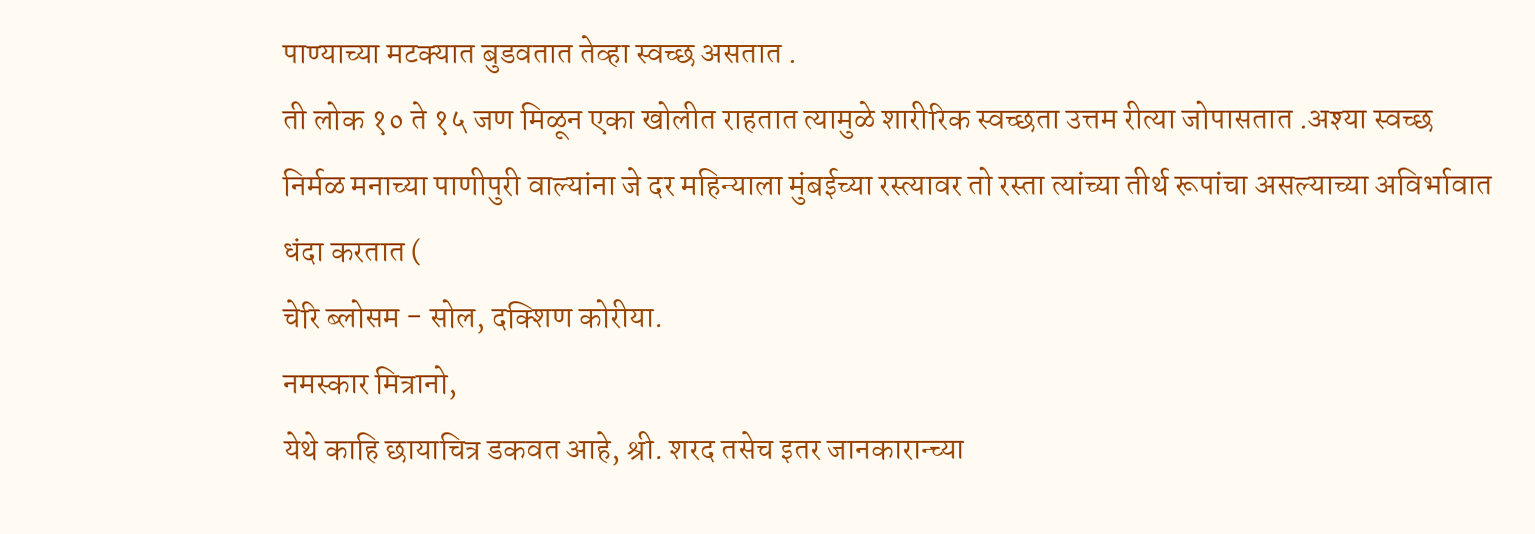पाण्याच्या मटक्यात बुडवतात तेव्हा स्वच्छ असतात .
ती लोक १० ते १५ जण मिळून एका खोलीत राहतात त्यामुळे शारीरिक स्वच्छता उत्तम रीत्या जोपासतात .अश्या स्वच्छ निर्मळ मनाच्या पाणीपुरी वाल्यांना जे दर महिन्याला मुंबईच्या रस्त्यावर तो रस्ता त्यांच्या तीर्थ रूपांचा असल्याच्या अविर्भावात धंदा करतात (
चेरि ब्लोसम - सोल, दक्शिण कोरीया.
नमस्कार मित्रानो,
येथे काहि छायाचित्र डकवत आहे, श्री. शरद तसेच इतर जानकारान्च्या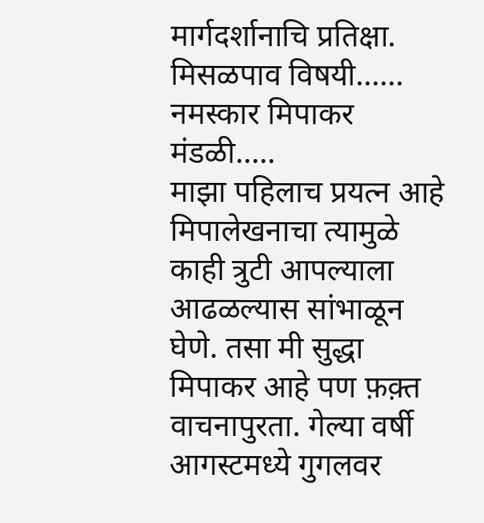मार्गदर्शानाचि प्रतिक्षा.
मिसळपाव विषयी......
नमस्कार मिपाकर मंडळी.....
माझा पहिलाच प्रयत्न आहे मिपालेखनाचा त्यामुळे काही त्रुटी आपल्याला आढळल्यास सांभाळून घेणे. तसा मी सुद्धा मिपाकर आहे पण फ़क़्त वाचनापुरता. गेल्या वर्षी आगस्टमध्ये गुगलवर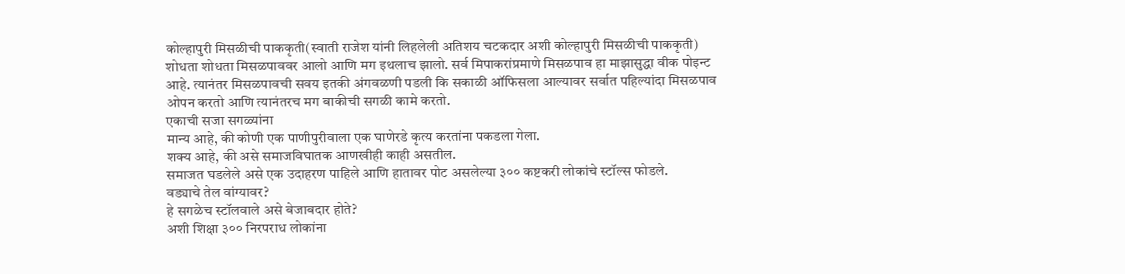कोल्हापुरी मिसळीची पाककृती(स्वाती राजेश यांनी लिहलेली अतिशय चटकदार अशी कोल्हापुरी मिसळीची पाककृती) शोधता शोधता मिसळपाववर आलो आणि मग इथलाच झालो. सर्व मिपाकरांप्रमाणे मिसळपाव हा माझासुद्धा वीक पोइन्ट आहे. त्यानंतर मिसळपावची सवय इतकी अंगवळणी पडली कि सकाळी ऑफिसला आल्यावर सर्वात पहिल्यांदा मिसळपाव ओपन करतो आणि त्यानंतरच मग बाकीची सगळी कामे करतो.
एकाची सजा सगळ्यांना
मान्य आहे, की कोणी एक पाणीपुरीवाला एक घाणेरडे कृत्य करतांना पकडला गेला.
शक्य आहे, की असे समाजविघातक आणखीही काही असतील.
समाजत घडलेले असे एक उदाहरण पाहिले आणि हातावर पोट असलेल्या ३०० कष्टकरी लोकांचे स्टॉल्स फोडले.
वड्याचे तेल वांग्यावर?
हे सगळेच स्टॉलवाले असे बेजाबदार होते?
अशी शिक्षा ३०० निरपराध लोकांना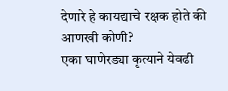देणारे हे कायद्याचे रक्षक होते की आणखी कोणी?
एका घाणेरड्या कृत्याने येवढी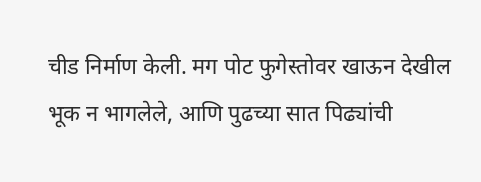चीड निर्माण केली. मग पोट फुगेस्तोवर खाऊन देखील भूक न भागलेले, आणि पुढच्या सात पिढ्यांची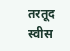तरतूद स्वीस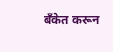बँकेत करून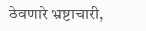ठेवणारे भ्रष्टाचारी,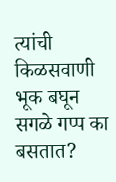त्यांची किळसवाणी भूक बघून सगळे गप्प का बसतात?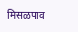मिसळपाव